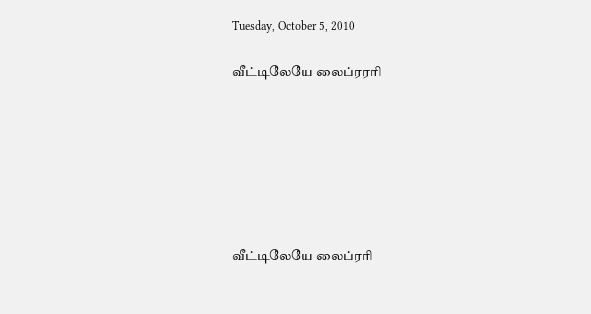Tuesday, October 5, 2010

வீட்டிலேயே லைப்ரரரி







வீட்டிலேயே லைப்ரரி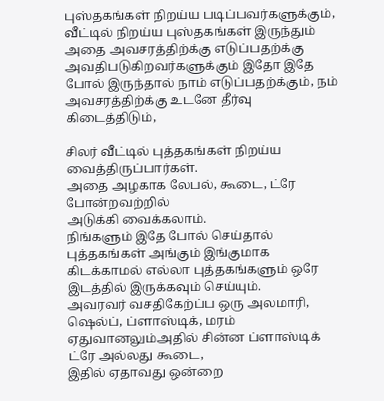புஸ்தகங்கள் நிறய்ய படிப்பவர்களுக்கும், வீட்டில் நிறய்ய புஸ்தகங்கள் இருந்தும் அதை அவசரத்திற்க்கு எடுப்பதற்க்கு அவதிபடுகிறவர்களுக்கும் இதோ இதே போல் இருந்தால் நாம் எடுப்பதற்க்கும், நம் அவசரத்திற்க்கு உடனே தீர்வு கிடைத்திடும்,

சிலர் வீட்டில் புத்தகங்கள் நிறய்ய வைத்திருப்பார்கள்.
அதை அழகாக லேபல், கூடை, ட்ரே போன்றவற்றில்
அடுக்கி வைக்கலாம்.
நிங்களும் இதே போல் செய்தால் புத்தகங்கள் அங்கும் இங்குமாக
கிடக்காமல் எல்லா புத்தகங்களும் ஒரே இடத்தில் இருக்கவும் செய்யும்.
அவரவர் வசதிகேற்ப்ப ஒரு அலமாரி, ஷெல்ப், ப்ளாஸ்டிக், மரம்
ஏதுவானலும்அதில் சின்ன ப்ளாஸ்டிக் ட்ரே அல்லது கூடை,
இதில் ஏதாவது ஒன்றை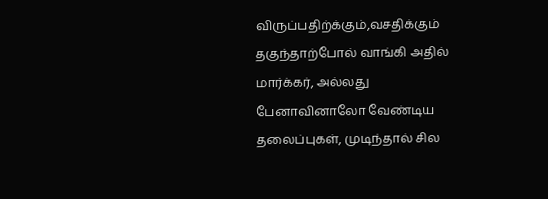விருப்பதிற்க்கும்,வசதிக்கும் தகுந்தாற்போல் வாங்கி அதில் மார்க்கர், அல்லது பேனாவினாலோ வேண்டிய தலைப்புகள், முடிந்தால் சில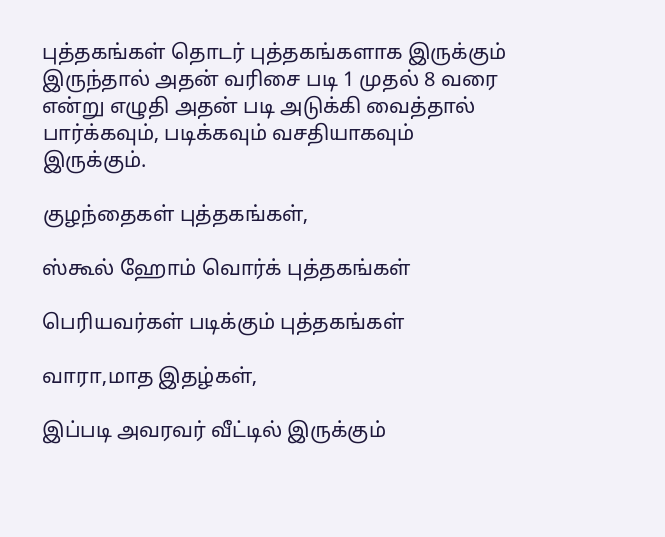புத்தகங்கள் தொடர் புத்தகங்களாக இருக்கும் இருந்தால் அதன் வரிசை படி 1 முதல் 8 வரை என்று எழுதி அதன் படி அடுக்கி வைத்தால் பார்க்கவும், படிக்கவும் வசதியாகவும் இருக்கும்.

குழந்தைகள் புத்தகங்கள்,

ஸ்கூல் ஹோம் வொர்க் புத்தகங்கள்

பெரியவர்கள் படிக்கும் புத்தகங்கள்

வாரா,மாத இதழ்கள்,

இப்படி அவரவர் வீட்டில் இருக்கும்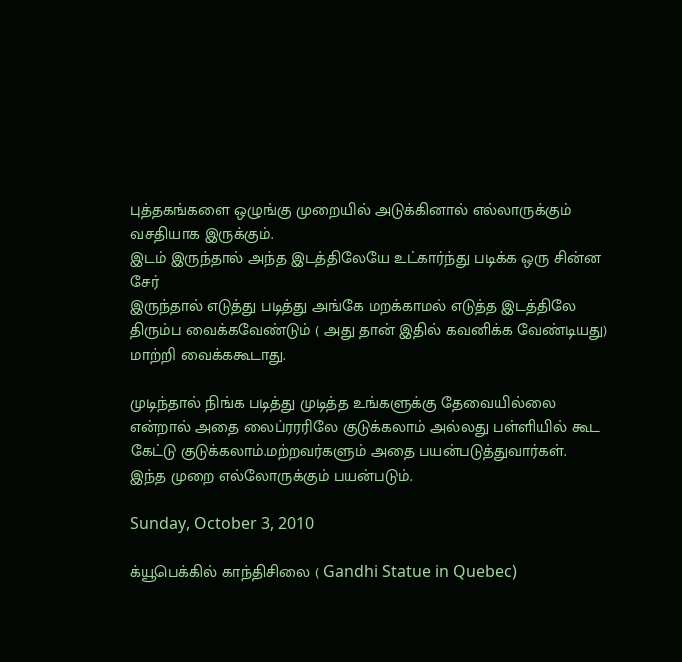புத்தகங்களை ஒழுங்கு முறையில் அடுக்கினால் எல்லாருக்கும் வசதியாக இருக்கும்.
இடம் இருந்தால் அந்த இடத்திலேயே உட்கார்ந்து படிக்க ஒரு சின்ன சேர்
இருந்தால் எடுத்து படித்து அங்கே மறக்காமல் எடுத்த இடத்திலே திரும்ப வைக்கவேண்டும் ( அது தான் இதில் கவனிக்க வேண்டியது) மாற்றி வைக்ககூடாது.

முடிந்தால் நிங்க படித்து முடித்த உங்களுக்கு தேவையில்லை என்றால் அதை லைப்ரரரிலே குடுக்கலாம் அல்லது பள்ளியில் கூட கேட்டு குடுக்கலாம்.மற்றவர்களும் அதை பயன்படுத்துவார்கள்.
இந்த முறை எல்லோருக்கும் பயன்படும்.

Sunday, October 3, 2010

க்யூபெக்கில் காந்திசிலை ( Gandhi Statue in Quebec)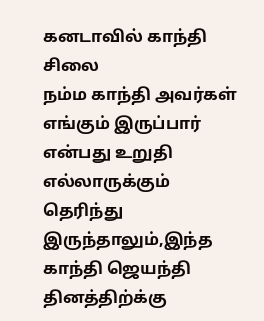கனடாவில் காந்தி சிலை
நம்ம காந்தி அவர்கள் எங்கும் இருப்பார் என்பது உறுதி எல்லாருக்கும்
தெரிந்து இருந்தாலும்,இந்த காந்தி ஜெயந்தி தினத்திற்க்கு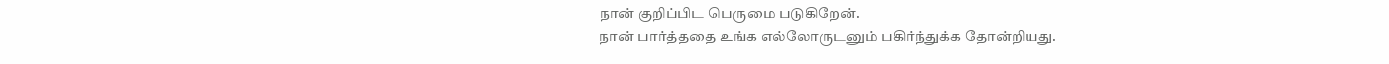நான் குறிப்பிட பெருமை படுகிறேன்.
நான் பார்த்ததை உங்க எல்லோருடனும் பகிர்ந்துக்க தோன்றியது.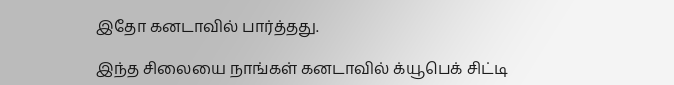இதோ கனடாவில் பார்த்தது.

இந்த சிலையை நாங்கள் கனடாவில் க்யூபெக் சிட்டி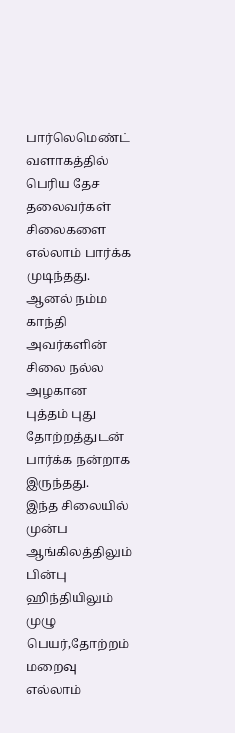பார்லெமெண்ட் வளாகத்தில்
பெரிய தேச தலைவர்கள் சிலைகளை எல்லாம் பார்க்க முடிந்தது.
ஆனல் நம்ம காந்தி அவர்களின் சிலை நல்ல அழகான புத்தம் புது
தோற்றத்துடன் பார்க்க நன்றாக இருந்தது.
இந்த சிலையில் முன்ப ஆங்கிலத்திலும் பின்பு
ஹிந்தியிலும் முழு பெயர்,தோற்றம் மறைவு
எல்லாம்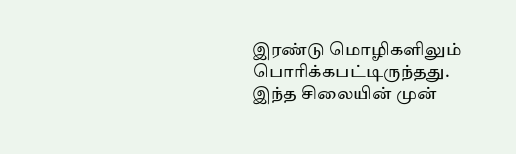இரண்டு மொழிகளிலும் பொரிக்கபட்டிருந்தது.
இந்த சிலையின் முன்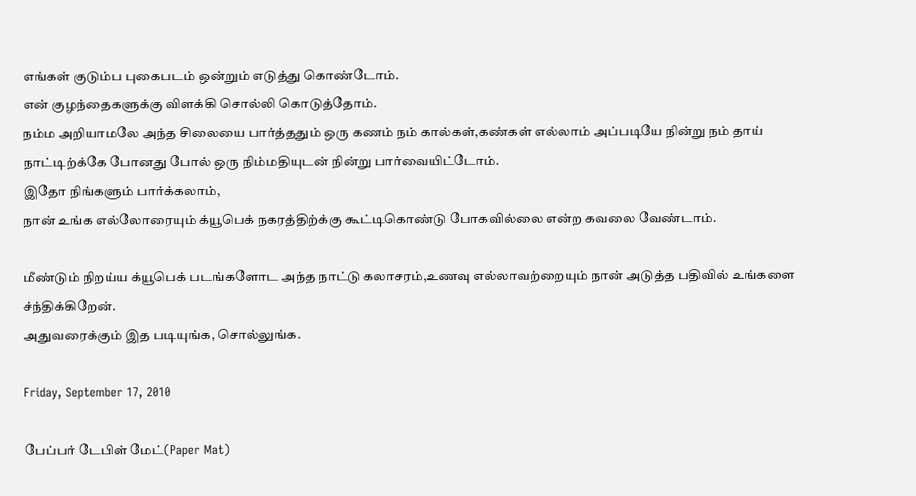எங்கள் குடும்ப புகைபடம் ஒன்றும் எடுத்து கொண்டோம்.
என் குழந்தைகளுக்கு விளக்கி சொல்லி கொடுத்தோம்.
நம்ம அறியாமலே அந்த சிலையை பார்த்ததும் ஒரு கணம் நம் கால்கள்,கண்கள் எல்லாம் அப்படியே நின்று நம் தாய் நாட்டிற்க்கே போனது போல் ஒரு நிம்மதியுடன் நின்று பார்வையிட்டோம்.
இதோ நிங்களும் பார்க்கலாம்,
நான் உங்க எல்லோரையும் க்யூபெக் நகரத்திற்க்கு கூட்டிகொண்டு போகவில்லை என்ற கவலை வேண்டாம்.

மீண்டும் நிறய்ய க்யூபெக் படங்களோட அந்த நாட்டு கலாசரம்,உணவு எல்லாவற்றையும் நான் அடுத்த பதிவில் உங்களை ச்ந்திக்கிறேன்.
அதுவரைக்கும் இத படியுங்க, சொல்லுங்க.

Friday, September 17, 2010

பேப்பர் டேபிள் மேட்(Paper Mat)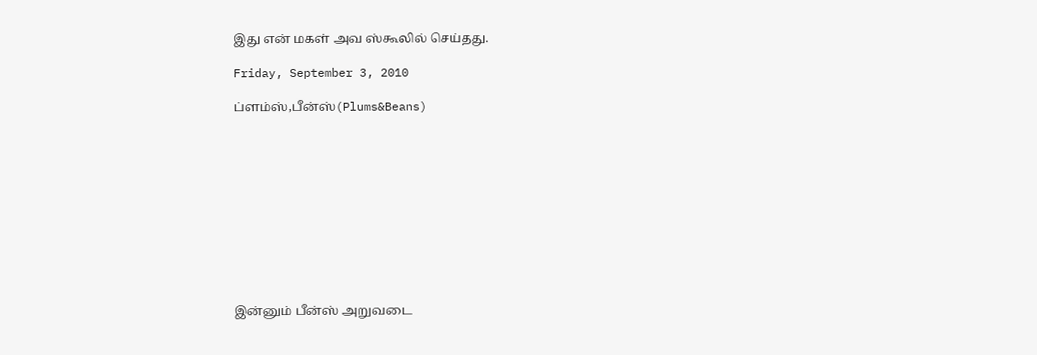இது என் மகள் அவ ஸ்கூலில் செய்தது.

Friday, September 3, 2010

ப்ளம்ஸ்,பீன்ஸ்(Plums&Beans)











இன்னும் பீன்ஸ் அறுவடை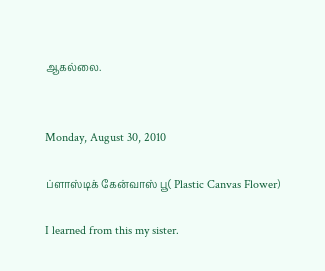ஆகல்லை.


Monday, August 30, 2010

ப்ளாஸ்டிக் கேன்வாஸ் பூ( Plastic Canvas Flower)

I learned from this my sister.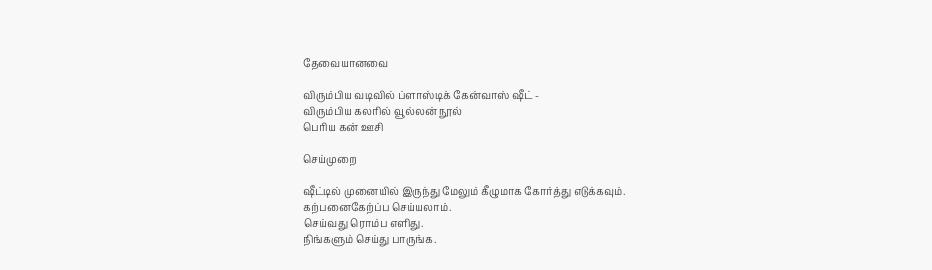தேவையானவை

விரும்பிய வடிவில் ப்ளாஸ்டிக் கேன்வாஸ் ஷீட் -
விரும்பிய கலரில் வூல்லன் நூல்
பெரிய கன் ஊசி

செய்முறை

ஷீட்டில் முனையில் இருந்து மேலும் கீழுமாக கோர்த்து எடுக்கவும்.
கற்பனைகேற்ப்ப செய்யலாம்.
செய்வது ரொம்ப எளிது.
நிங்களும் செய்து பாருங்க.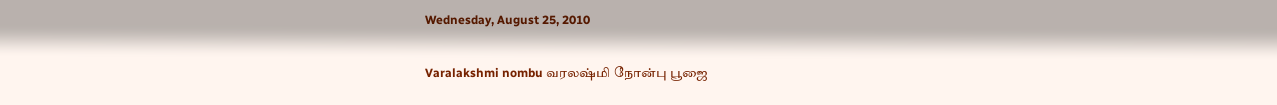Wednesday, August 25, 2010

Varalakshmi nombu வரலஷ்மி நோன்பு பூஜை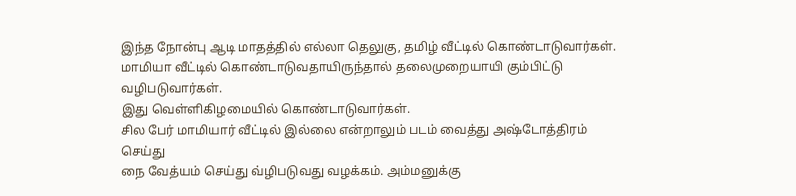இந்த நோன்பு ஆடி மாதத்தில் எல்லா தெலுகு, தமிழ் வீட்டில் கொண்டாடுவார்கள்.
மாமியா வீட்டில் கொண்டாடுவதாயிருந்தால் தலைமுறையாயி கும்பிட்டு வழிபடுவார்கள்.
இது வெள்ளிகிழமையில் கொண்டாடுவார்கள்.
சில பேர் மாமியார் வீட்டில் இல்லை என்றாலும் படம் வைத்து அஷ்டோத்திரம் செய்து
நை வேத்யம் செய்து வ்ழிபடுவது வழக்கம். அம்மனுக்கு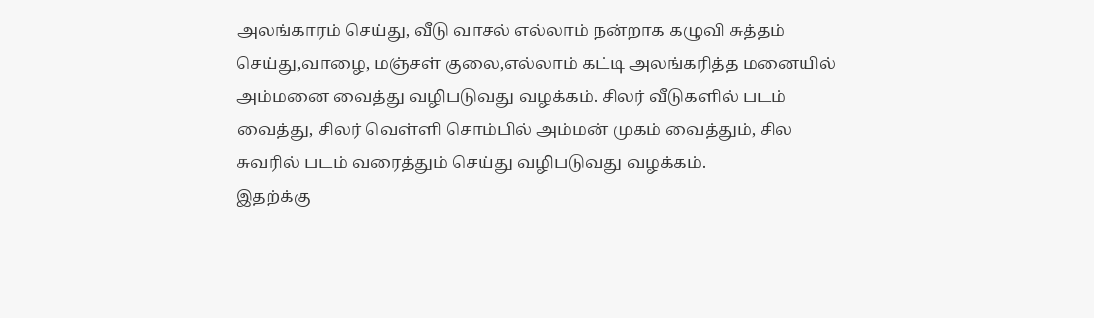அலங்காரம் செய்து, வீடு வாசல் எல்லாம் நன்றாக கழுவி சுத்தம் செய்து,வாழை, மஞ்சள் குலை,எல்லாம் கட்டி அலங்கரித்த மனையில் அம்மனை வைத்து வழிபடுவது வழக்கம். சிலர் வீடுகளில் படம் வைத்து, சிலர் வெள்ளி சொம்பில் அம்மன் முகம் வைத்தும், சில சுவரில் படம் வரைத்தும் செய்து வழிபடுவது வழக்கம்.
இதற்க்கு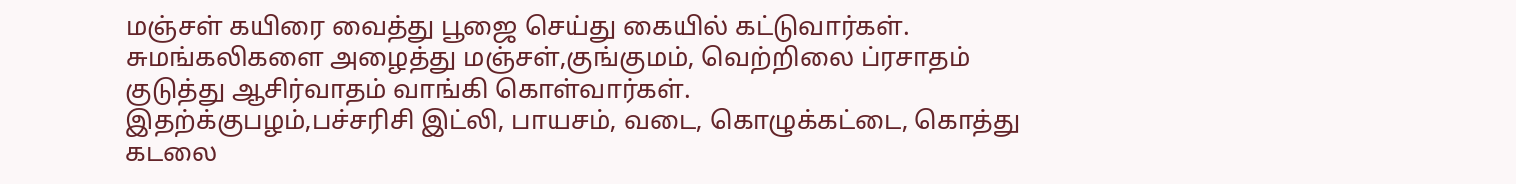மஞ்சள் கயிரை வைத்து பூஜை செய்து கையில் கட்டுவார்கள்.
சுமங்கலிகளை அழைத்து மஞ்சள்,குங்குமம், வெற்றிலை ப்ரசாதம் குடுத்து ஆசிர்வாதம் வாங்கி கொள்வார்கள்.
இதற்க்குபழம்,பச்சரிசி இட்லி, பாயசம், வடை, கொழுக்கட்டை, கொத்து கடலை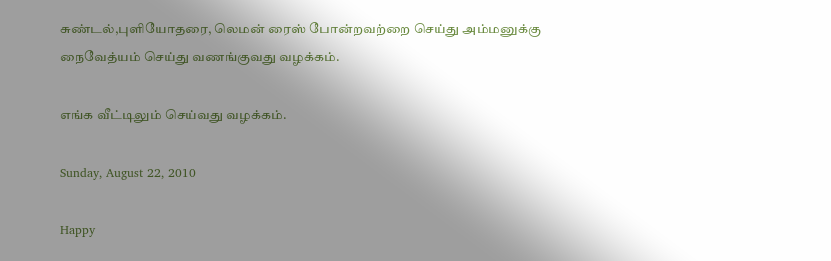சுண்டல்,புளியோதரை, லெமன் ரைஸ் போன்றவற்றை செய்து அம்மனுக்கு நைவேத்யம் செய்து வணங்குவது வழக்கம்.

எங்க வீட்டிலும் செய்வது வழக்கம்.

Sunday, August 22, 2010

Happy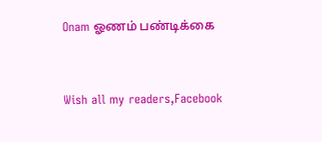Onam ஓணம் பண்டிக்கை


Wish all my readers,Facebook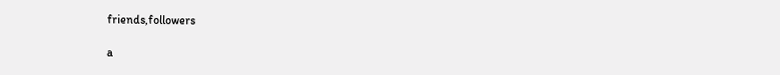friends,followers

a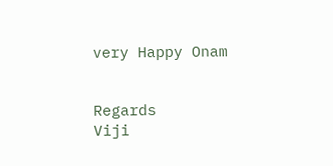very Happy Onam


Regards
Viji